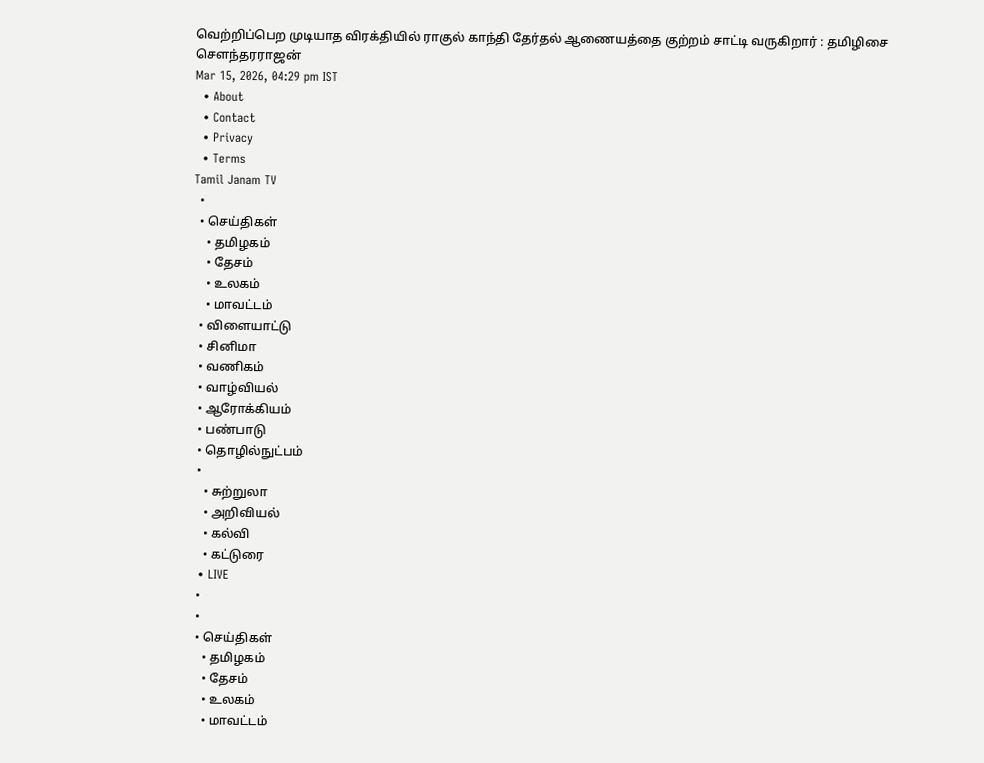வெற்றிப்பெற முடியாத விரக்தியில் ராகுல் காந்தி தேர்தல் ஆணையத்தை குற்றம் சாட்டி வருகிறார் : தமிழிசை சௌந்தரராஜன்
Mar 15, 2026, 04:29 pm IST
  • About
  • Contact
  • Privacy
  • Terms
Tamil Janam TV
  •
  • செய்திகள்
    • தமிழகம்
    • தேசம்
    • உலகம்
    • மாவட்டம்
  • விளையாட்டு
  • சினிமா
  • வணிகம்
  • வாழ்வியல்
  • ஆரோக்கியம்
  • பண்பாடு
  • தொழில்நுட்பம்
  •
    • சுற்றுலா
    • அறிவியல்
    • கல்வி
    • கட்டுரை
  • LIVE
  •
  •
  • செய்திகள்
    • தமிழகம்
    • தேசம்
    • உலகம்
    • மாவட்டம்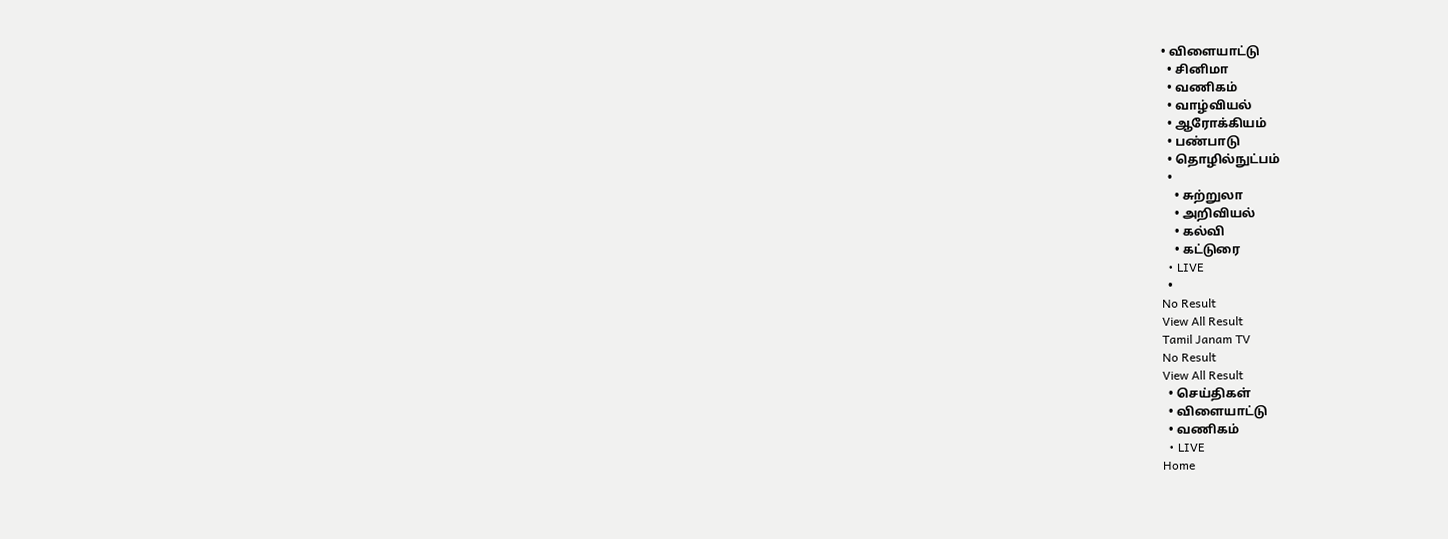• விளையாட்டு
  • சினிமா
  • வணிகம்
  • வாழ்வியல்
  • ஆரோக்கியம்
  • பண்பாடு
  • தொழில்நுட்பம்
  •
    • சுற்றுலா
    • அறிவியல்
    • கல்வி
    • கட்டுரை
  • LIVE
  •
No Result
View All Result
Tamil Janam TV
No Result
View All Result
  • செய்திகள்
  • விளையாட்டு
  • வணிகம்
  • LIVE
Home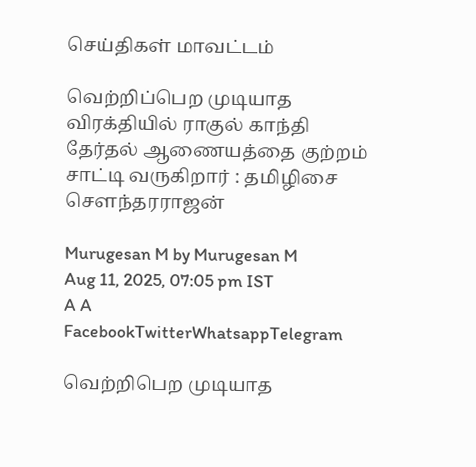செய்திகள் மாவட்டம்

வெற்றிப்பெற முடியாத விரக்தியில் ராகுல் காந்தி தேர்தல் ஆணையத்தை குற்றம் சாட்டி வருகிறார் : தமிழிசை சௌந்தரராஜன்

Murugesan M by Murugesan M
Aug 11, 2025, 07:05 pm IST
A A
FacebookTwitterWhatsappTelegram

வெற்றிபெற முடியாத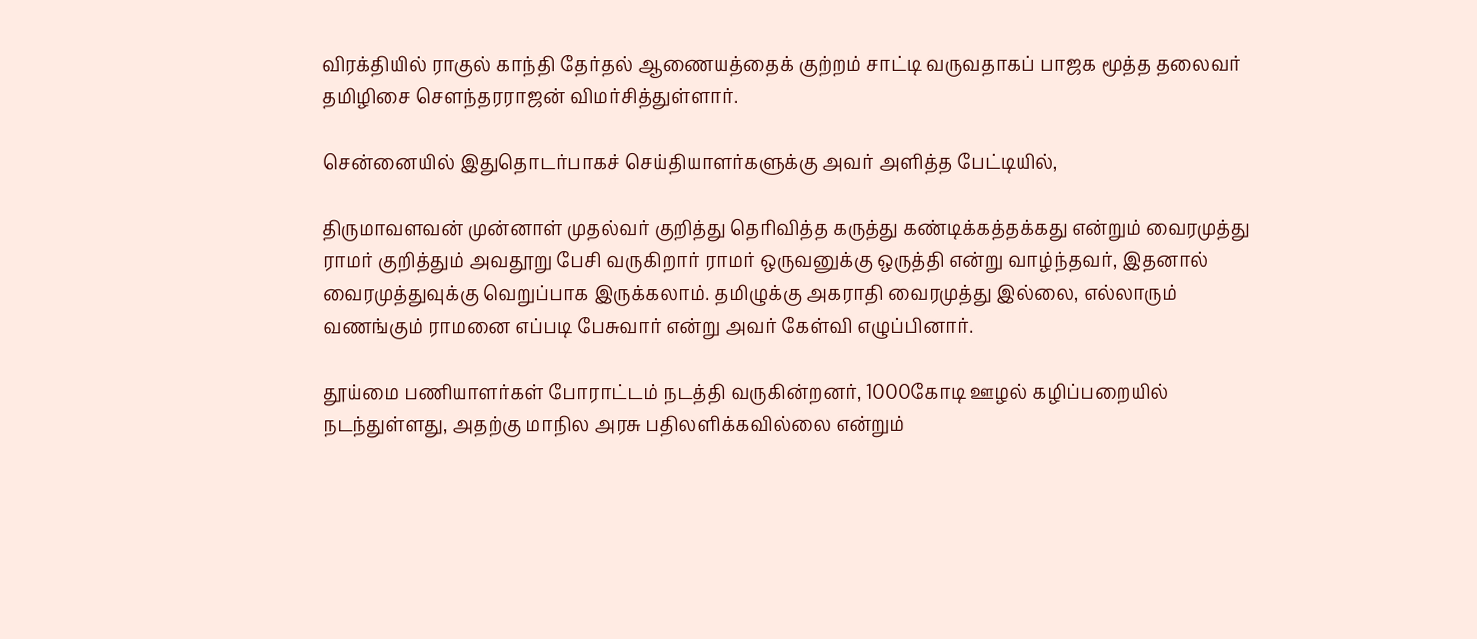விரக்தியில் ராகுல் காந்தி தேர்தல் ஆணையத்தைக் குற்றம் சாட்டி வருவதாகப் பாஜக மூத்த தலைவர் தமிழிசை சௌந்தரராஜன் விமர்சித்துள்ளார்.

சென்னையில் இதுதொடர்பாகச் செய்தியாளர்களுக்கு அவர் அளித்த பேட்டியில்,

திருமாவளவன் முன்னாள் முதல்வர் குறித்து தெரிவித்த கருத்து கண்டிக்கத்தக்கது என்றும் வைரமுத்து ராமர் குறித்தும் அவதூறு பேசி வருகிறார் ராமர் ஒருவனுக்கு ஒருத்தி என்று வாழ்ந்தவர், இதனால் வைரமுத்துவுக்கு வெறுப்பாக இருக்கலாம். தமிழுக்கு அகராதி வைரமுத்து இல்லை, எல்லாரும் வணங்கும் ராமனை எப்படி பேசுவார் என்று அவர் கேள்வி எழுப்பினார்.

தூய்மை பணியாளர்கள் போராட்டம் நடத்தி வருகின்றனர், 1000கோடி ஊழல் கழிப்பறையில் நடந்துள்ளது, அதற்கு மாநில அரசு பதிலளிக்கவில்லை என்றும்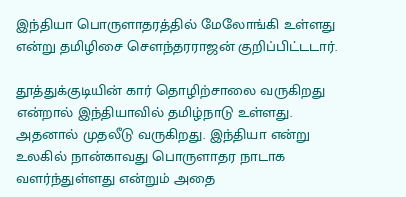இந்தியா பொருளாதரத்தில் மேலோங்கி உள்ளது என்று தமிழிசை சௌந்தரராஜன் குறிப்பிட்டடார்.

தூத்துக்குடியின் கார் தொழிற்சாலை வருகிறது என்றால் இந்தியாவில் தமிழ்நாடு உள்ளது. அதனால் முதலீடு வருகிறது. இந்தியா என்று உலகில் நான்காவது பொருளாதர நாடாக வளர்ந்துள்ளது என்றும் அதை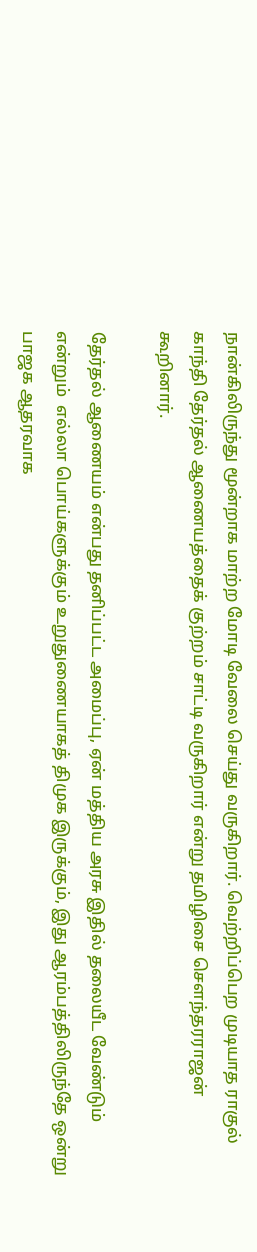நான்கிலிருந்து மூன்றாக மாற்ற மோடி வேலை செய்து வருகிறார். வெற்றிப்பெற முடியாத ராகுல் காந்தி தேர்தல் ஆணையத்தைக் குற்றம் சாட்டி வருகிறார் என்று தமிழிசை சௌந்தரராஜன் கூறினார்.

தேர்தல் ஆணையம் என்பது தனிப்பட்ட அமைப்பு, ஏன் மத்திய அரசு இதில் தலையீட வேண்டும் என்றும்  எல்லா பொய்களுக்கும் உறுதுணையாகத் திமுக இருக்கும், இது ஆரம்பத்திலிருந்தே ஒன்று பாஜக ஆதரவாக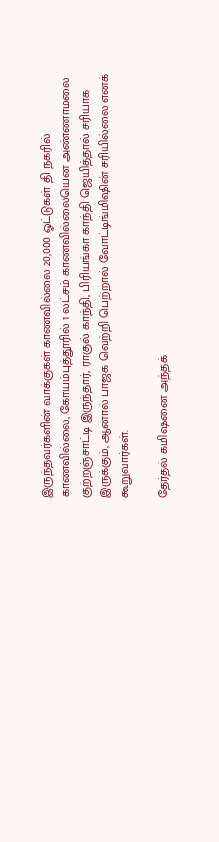இருந்தவர்களின் வாக்குகள் காணவில்லை 20,000 ஓட்டுகள் தி நகரில் காணவில்லை, கோயம்புத்தூரில் 1 லட்சம் காணவில்லையென அண்ணாமலை குற்றஞ்சாட்டி இருந்தார், ராகுல் காந்தி, பிரியங்கா காந்தி ஜெயித்தால் சரியாக இருக்கும், ஆனால் பாஜக வெற்றி பெற்றால் வோட்டிங்மிஷின் சரியில்லை எனக் கூறுவார்கள்.

தேர்தல் கமிஷனை அந்தக்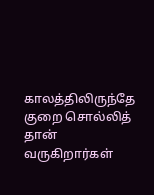காலத்திலிருந்தே குறை சொல்லித் தான் வருகிறார்கள்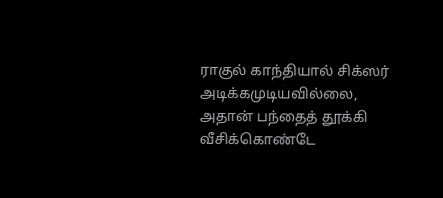ராகுல் காந்தியால் சிக்ஸர் அடிக்கமுடியவில்லை, அதான் பந்தைத் தூக்கி வீசிக்கொண்டே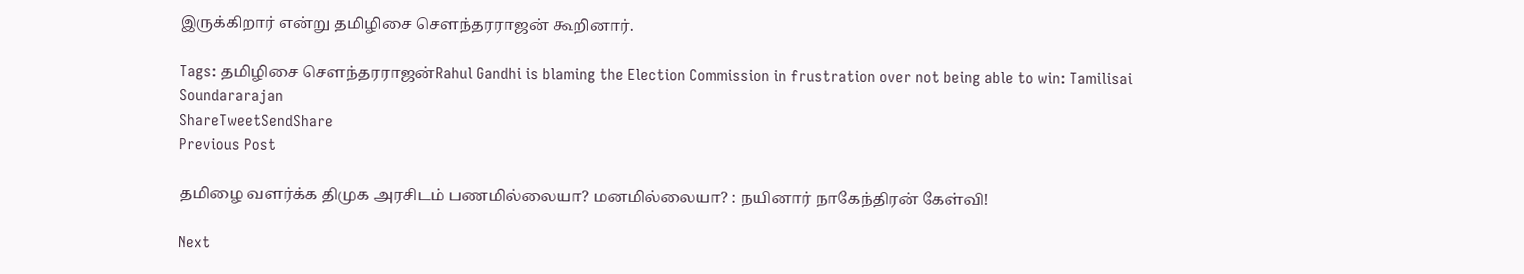இருக்கிறார் என்று தமிழிசை சௌந்தரராஜன் கூறினார்.

Tags: தமிழிசை சௌந்தரராஜன்Rahul Gandhi is blaming the Election Commission in frustration over not being able to win: Tamilisai Soundararajan
ShareTweetSendShare
Previous Post

தமிழை வளர்க்க திமுக அரசிடம் பணமில்லையா? மனமில்லையா? : நயினார் நாகேந்திரன் கேள்வி!

Next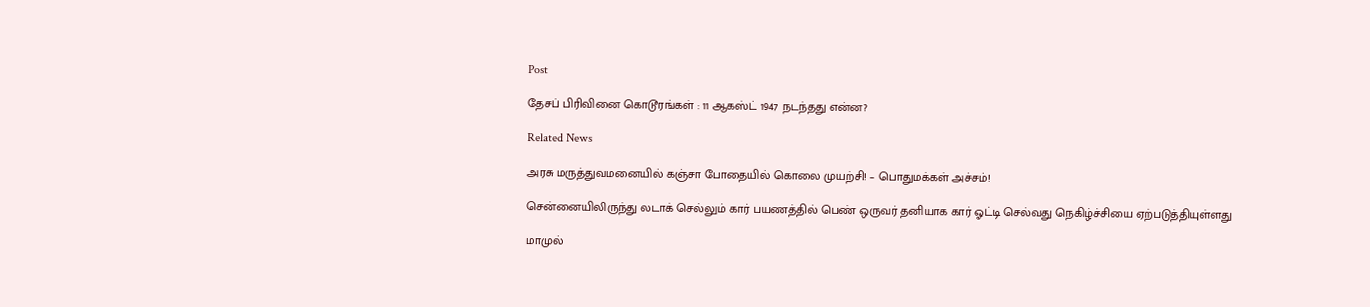Post

தேசப் பிரிவினை கொடூரங்கள் : 11 ஆகஸ்ட் 1947 நடந்தது என்ன?

Related News

அரசு மருத்துவமனையில் கஞ்சா போதையில் கொலை முயற்சி! – பொதுமக்கள் அச்சம்!

சென்னையிலிருந்து லடாக் செல்லும் கார் பயணத்தில் பெண் ஒருவர் தனியாக கார் ஓட்டி செல்வது நெகிழ்ச்சியை ஏற்படுத்தியுள்ளது

மாமுல்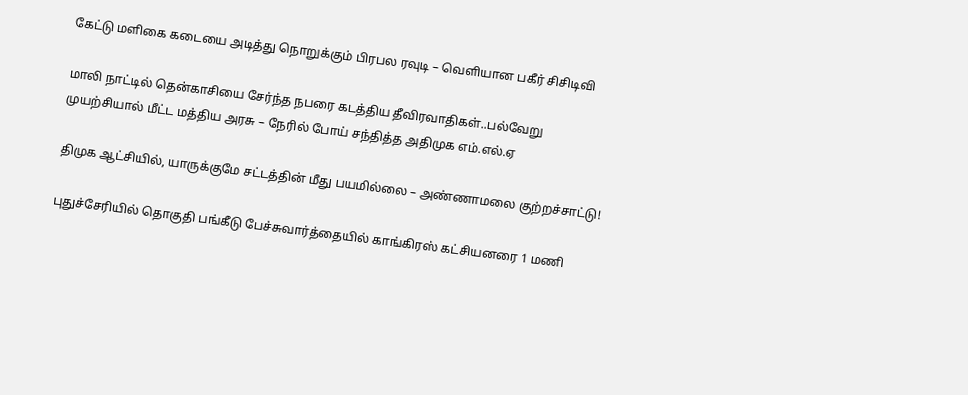கேட்டு மளிகை கடையை அடித்து நொறுக்கும் பிரபல ரவுடி – வெளியான பகீர் சிசிடிவி

மாலி நாட்டில் தென்காசியை சேர்ந்த நபரை கடத்திய தீவிரவாதிகள்..பல்வேறு முயற்சியால் மீட்ட மத்திய அரசு – நேரில் போய் சந்தித்த அதிமுக எம்.எல்.ஏ

திமுக ஆட்சியில், யாருக்குமே சட்டத்தின் மீது பயமில்லை – அண்ணாமலை குற்றச்சாட்டு!

புதுச்சேரியில் தொகுதி பங்கீடு பேச்சுவார்த்தையில் காங்கிரஸ் கட்சியனரை 1 மணி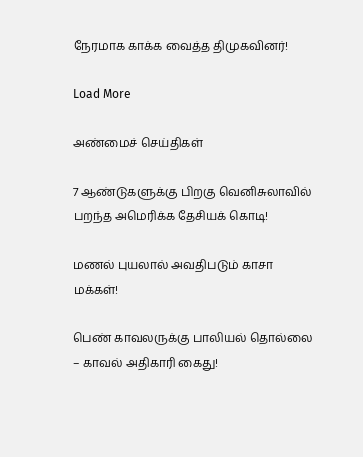நேரமாக காக்க வைத்த திமுகவினர்!

Load More

அண்மைச் செய்திகள்

7 ஆண்டுகளுக்கு பிறகு வெனிசுலாவில் பறந்த அமெரிக்க தேசியக் கொடி!

மணல் புயலால் அவதிபடும் காசா மக்கள்!

பெண் காவலருக்கு பாலியல் தொல்லை – காவல் அதிகாரி கைது!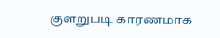குளறுபடி காரணமாக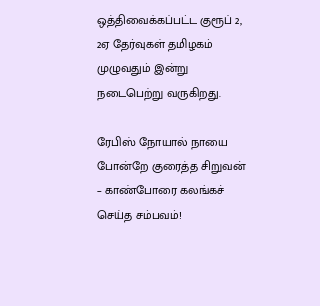ஒத்திவைக்கப்பட்ட குரூப் 2, 2ஏ தேர்வுகள் தமிழகம் முழுவதும் இன்று நடைபெற்று வருகிறது.

ரேபிஸ் நோயால் நாயை போன்றே குரைத்த சிறுவன் – காண்போரை கலங்கச் செய்த சம்பவம்!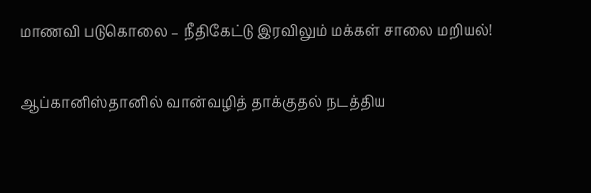மாணவி படுகொலை – நீதிகேட்டு இரவிலும் மக்கள் சாலை மறியல்!

ஆப்கானிஸ்தானில் வான்வழித் தாக்குதல் நடத்திய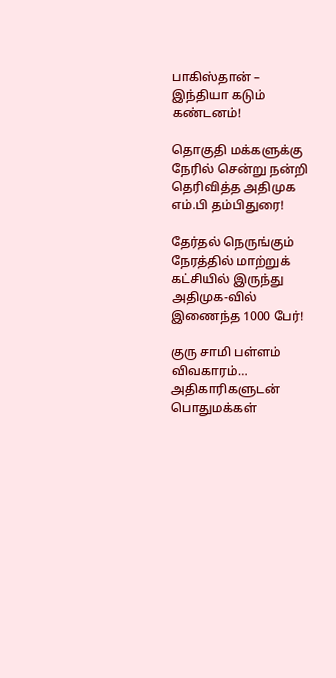பாகிஸ்தான் – இந்தியா கடும் கண்டனம்!

தொகுதி மக்களுக்கு நேரில் சென்று நன்றி தெரிவித்த அதிமுக எம்.பி தம்பிதுரை!

தேர்தல் நெருங்கும் நேரத்தில் மாற்றுக் கட்சியில் இருந்து அதிமுக-வில் இணைந்த 1000 பேர்!

குரு சாமி பள்ளம் விவகாரம்… அதிகாரிகளுடன் பொதுமக்கள்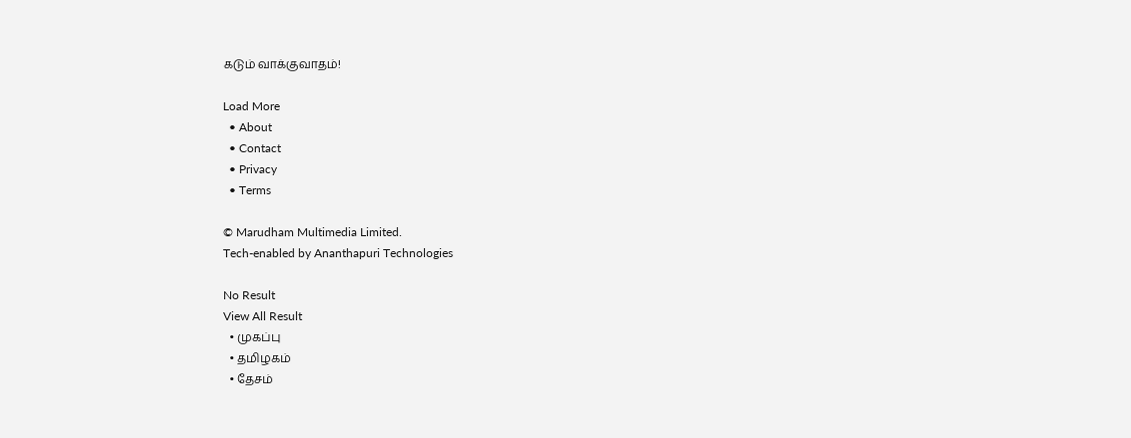கடும் வாக்குவாதம்!

Load More
  • About
  • Contact
  • Privacy
  • Terms

© Marudham Multimedia Limited.
Tech-enabled by Ananthapuri Technologies

No Result
View All Result
  • முகப்பு
  • தமிழகம்
  • தேசம்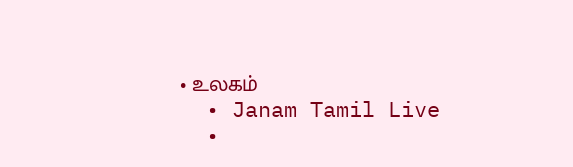• உலகம்
  • Janam Tamil Live
  •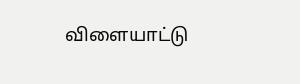விளையாட்டு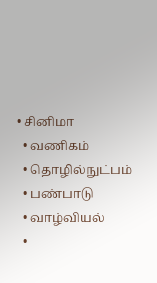• சினிமா
  • வணிகம்
  • தொழில்நுட்பம்
  • பண்பாடு
  • வாழ்வியல்
  •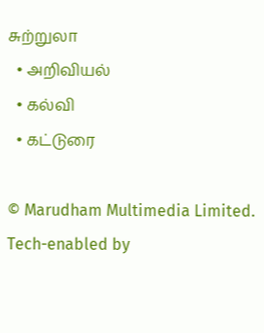சுற்றுலா
  • அறிவியல்
  • கல்வி
  • கட்டுரை

© Marudham Multimedia Limited.
Tech-enabled by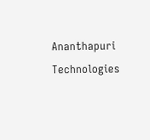Ananthapuri Technologies